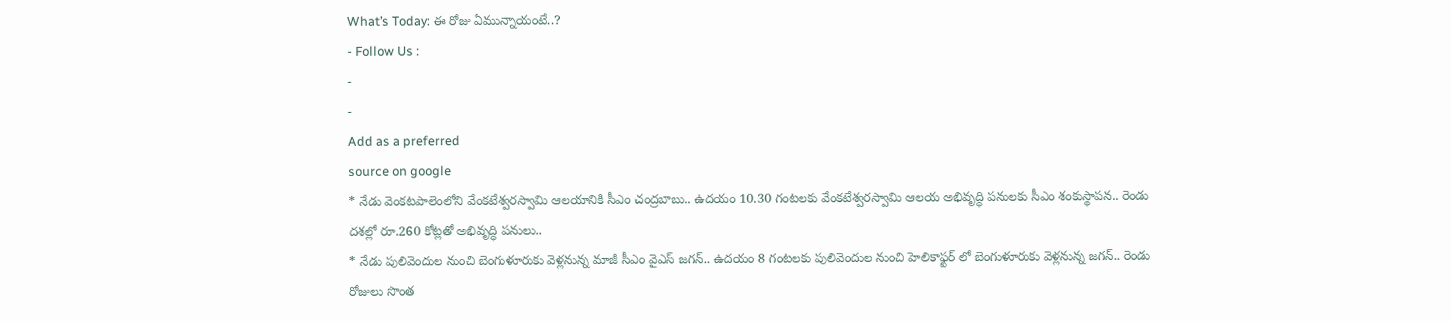What’s Today: ఈ రోజు ఏమున్నాయంటే..?
- Follow Us :
-
-
Add as a preferred
source on google
* నేడు వెంకటపాలెంలోని వేంకటేశ్వరస్వామి ఆలయానికి సీఎం చంద్రబాబు.. ఉదయం 10.30 గంటలకు వేంకటేశ్వరస్వామి ఆలయ అభివృద్ధి పనులకు సీఎం శంకుస్థాపన.. రెండు దశల్లో రూ.260 కోట్లతో అభివృద్ధి పనులు..
* నేడు పులివెందుల నుంచి బెంగుళూరుకు వెళ్లనున్న మాజీ సీఎం వైఎస్ జగన్.. ఉదయం 8 గంటలకు పులివెందుల నుంచి హెలికాఫ్టర్ లో బెంగుళూరుకు వెళ్లనున్న జగన్.. రెండు రోజులు సొంత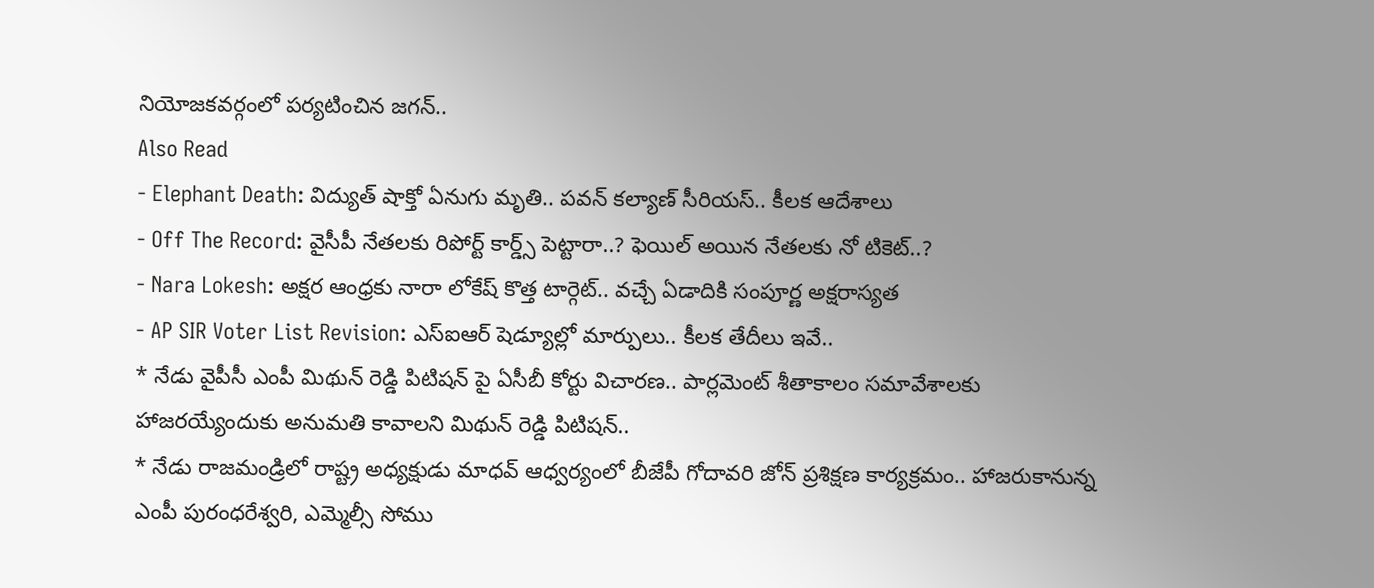నియోజకవర్గంలో పర్యటించిన జగన్..
Also Read
- Elephant Death: విద్యుత్ షాక్తో ఏనుగు మృతి.. పవన్ కల్యాణ్ సీరియస్.. కీలక ఆదేశాలు
- Off The Record: వైసీపీ నేతలకు రిపోర్ట్ కార్డ్స్ పెట్టారా..? ఫెయిల్ అయిన నేతలకు నో టికెట్..?
- Nara Lokesh: అక్షర ఆంధ్రకు నారా లోకేష్ కొత్త టార్గెట్.. వచ్చే ఏడాదికి సంపూర్ణ అక్షరాస్యత
- AP SIR Voter List Revision: ఎస్ఐఆర్ షెడ్యూల్లో మార్పులు.. కీలక తేదీలు ఇవే..
* నేడు వైపీసీ ఎంపీ మిథున్ రెడ్డి పిటిషన్ పై ఏసీబీ కోర్టు విచారణ.. పార్లమెంట్ శీతాకాలం సమావేశాలకు హాజరయ్యేందుకు అనుమతి కావాలని మిథున్ రెడ్డి పిటిషన్..
* నేడు రాజమండ్రిలో రాష్ట్ర అధ్యక్షుడు మాధవ్ ఆధ్వర్యంలో బీజేపీ గోదావరి జోన్ ప్రశిక్షణ కార్యక్రమం.. హాజరుకానున్న ఎంపీ పురంధరేశ్వరి, ఎమ్మెల్సీ సోము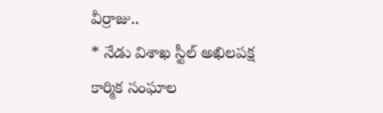వీర్రాజు..
* నేడు విశాఖ స్టీల్ అఖిలపక్ష కార్మిక సంఘాల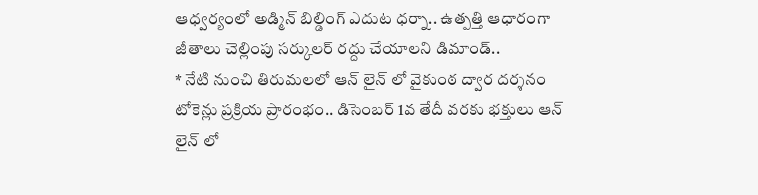ఆధ్వర్యంలో అడ్మిన్ బిల్డింగ్ ఎదుట ధర్నా.. ఉత్పత్తి ఆధారంగా జీతాలు చెల్లింపు సర్కులర్ రద్దు చేయాలని డిమాండ్..
* నేటి నుంచి తిరుమలలో ఆన్ లైన్ లో వైకుంఠ ద్వార దర్శనం టోకెన్లు ప్రక్రియ ప్రారంభం.. డిసెంబర్ 1వ తేదీ వరకు భక్తులు ఆన్ లైన్ లో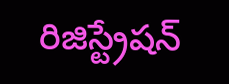రిజిస్ట్రేషన్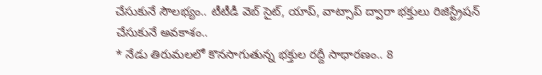చేసుకునే సౌలభ్యం.. టీటీడీ వెబ్ సైట్, యాప్, వాట్సాప్ ద్వారా భక్తులు రిజిస్ట్రేషన్ చేసుకునే అవకాశం..
* నేడు తిరుమలలో కొనసాగుతున్న భక్తుల రద్దీ సాధారణం.. 8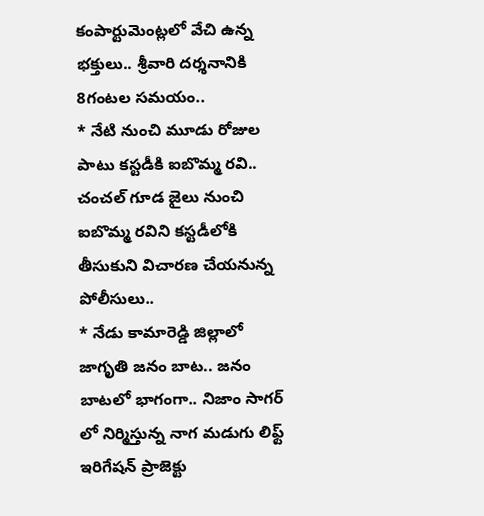కంపార్టుమెంట్లలో వేచి ఉన్న భక్తులు.. శ్రీవారి దర్శనానికి 8గంటల సమయం..
* నేటి నుంచి మూడు రోజుల పాటు కస్టడీకి ఐబొమ్మ రవి.. చంచల్ గూడ జైలు నుంచి ఐబొమ్మ రవిని కస్టడీలోకి తీసుకుని విచారణ చేయనున్న పోలీసులు..
* నేడు కామారెడ్డి జిల్లాలో జాగృతి జనం బాట.. జనం బాటలో భాగంగా.. నిజాం సాగర్ లో నిర్మిస్తున్న నాగ మడుగు లిఫ్ట్ ఇరిగేషన్ ప్రాజెక్టు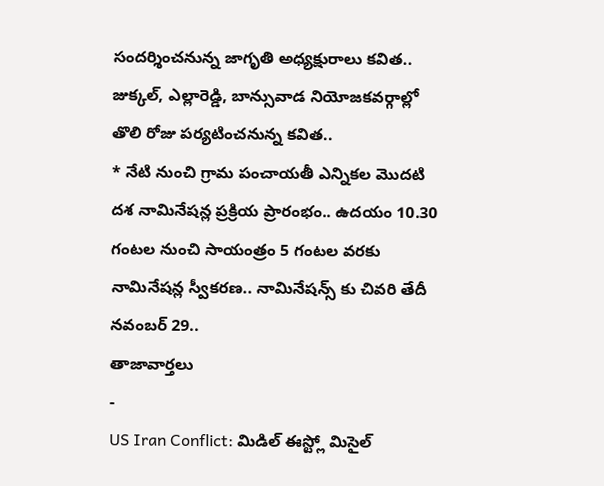సందర్శించనున్న జాగృతి అధ్యక్షురాలు కవిత.. జుక్కల్, ఎల్లారెడ్డి, బాన్సువాడ నియోజకవర్గాల్లో తొలి రోజు పర్యటించనున్న కవిత..
* నేటి నుంచి గ్రామ పంచాయతీ ఎన్నికల మొదటి దశ నామినేషన్ల ప్రక్రియ ప్రారంభం.. ఉదయం 10.30 గంటల నుంచి సాయంత్రం 5 గంటల వరకు నామినేషన్ల స్వీకరణ.. నామినేషన్స్ కు చివరి తేదీ నవంబర్ 29..
తాజావార్తలు
-
US Iran Conflict: మిడిల్ ఈస్ట్లో మిసైల్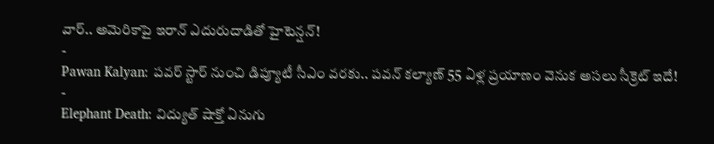వార్.. అమెరికాపై ఇరాన్ ఎదురుదాడితో హైటెన్షన్!
-
Pawan Kalyan: పవర్ స్టార్ నుంచి డిప్యూటీ సీఎం వరకు.. పవన్ కల్యాణ్ 55 ఏళ్ల ప్రయాణం వెనుక అసలు సీక్రెట్ ఇదే!
-
Elephant Death: విద్యుత్ షాక్తో ఏనుగు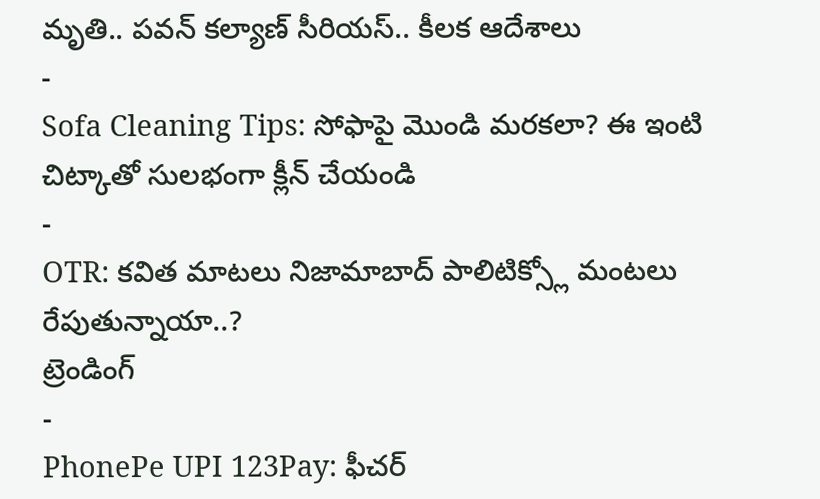మృతి.. పవన్ కల్యాణ్ సీరియస్.. కీలక ఆదేశాలు
-
Sofa Cleaning Tips: సోఫాపై మొండి మరకలా? ఈ ఇంటి చిట్కాతో సులభంగా క్లీన్ చేయండి
-
OTR: కవిత మాటలు నిజామాబాద్ పాలిటిక్స్లో మంటలు రేపుతున్నాయా..?
ట్రెండింగ్
-
PhonePe UPI 123Pay: ఫీచర్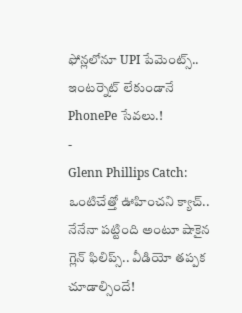ఫోన్లలోనూ UPI పేమెంట్స్.. ఇంటర్నెట్ లేకుండానే PhonePe సేవలు.!
-
Glenn Phillips Catch: ఒంటిచేత్తో ఊహించని క్యాచ్.. నేనేనా పట్టింది అంటూ షాకైన గ్లెన్ ఫిలిప్స్.. వీడియో తప్పక చూడాల్సిందే!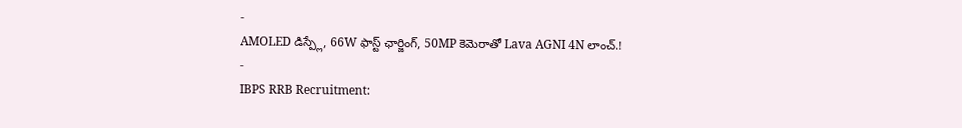-
AMOLED డిస్ప్లే, 66W ఫాస్ట్ ఛార్జింగ్, 50MP కెమెరాతో Lava AGNI 4N లాంచ్.!
-
IBPS RRB Recruitment: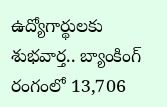ఉద్యోగార్థులకు శుభవార్త.. బ్యాంకింగ్ రంగంలో 13,706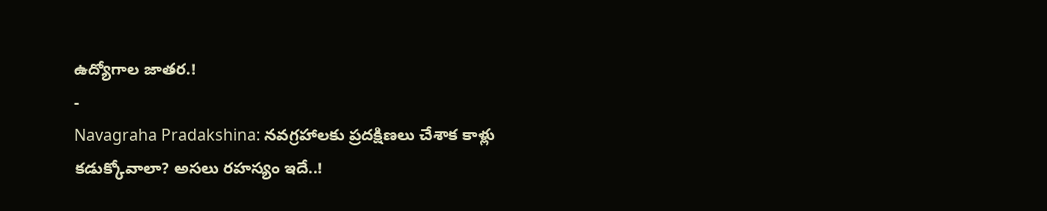ఉద్యోగాల జాతర.!
-
Navagraha Pradakshina: నవగ్రహాలకు ప్రదక్షిణలు చేశాక కాళ్లు కడుక్కోవాలా? అసలు రహస్యం ఇదే..!